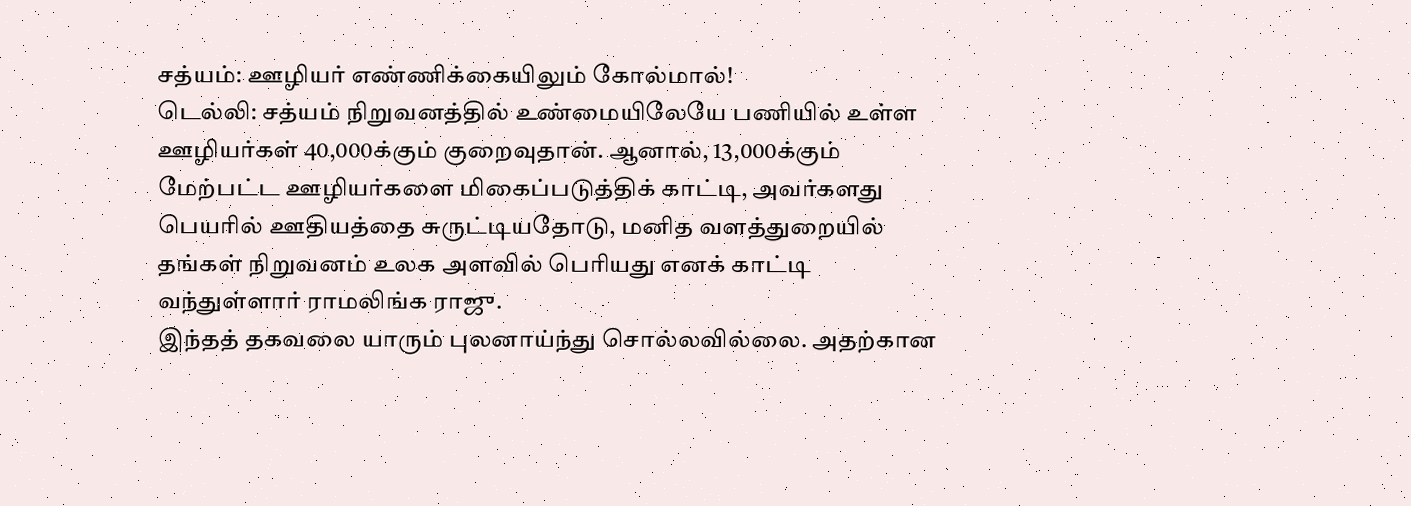சத்யம்: ஊழியர் எண்ணிக்கையிலும் கோல்மால்!
டெல்லி: சத்யம் நிறுவனத்தில் உண்மையிலேயே பணியில் உள்ள ஊழியர்கள் 40,000க்கும் குறைவுதான். ஆனால், 13,000க்கும் மேற்பட்ட ஊழியர்களை மிகைப்படுத்திக் காட்டி, அவர்களது பெயரில் ஊதியத்தை சுருட்டியதோடு, மனித வளத்துறையில் தங்கள் நிறுவனம் உலக அளவில் பெரியது எனக் காட்டி வந்துள்ளார் ராமலிங்க ராஜு.
இந்தத் தகவலை யாரும் புலனாய்ந்து சொல்லவில்லை. அதற்கான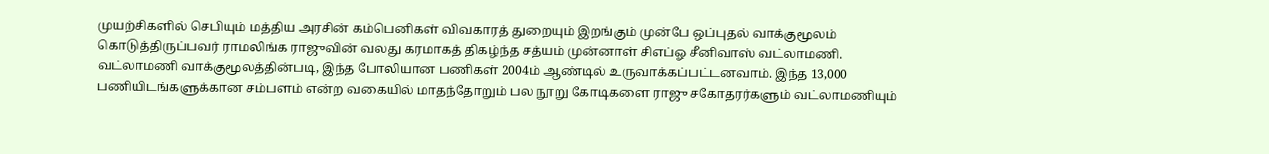முயற்சிகளில் செபியும் மத்திய அரசின் கம்பெனிகள் விவகாரத் துறையும் இறங்கும் முன்பே ஒப்புதல் வாக்குமூலம் கொடுத்திருப்பவர் ராமலிங்க ராஜுவின் வலது கரமாகத் திகழ்ந்த சத்யம் முன்னாள் சிஎப்ஓ சீனிவாஸ் வட்லாமணி.
வட்லாமணி வாக்குமூலத்தின்படி, இந்த போலியான பணிகள் 2004ம் ஆண்டில் உருவாக்கப்பட்டனவாம். இந்த 13,000 பணியிடங்களுக்கான சம்பளம் என்ற வகையில் மாதந்தோறும் பல நூறு கோடிகளை ராஜு சகோதரர்களும் வட்லாமணியும்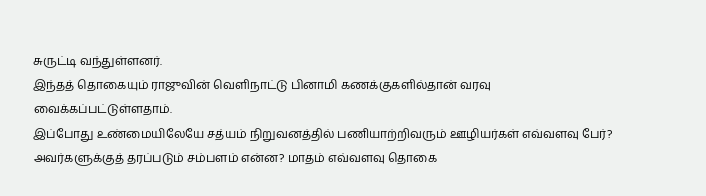சுருட்டி வந்துள்ளனர்.
இந்தத் தொகையும் ராஜுவின் வெளிநாட்டு பினாமி கணக்குகளில்தான் வரவு வைக்கப்பட்டுள்ளதாம்.
இப்போது உண்மையிலேயே சத்யம் நிறுவனத்தில் பணியாற்றிவரும் ஊழியர்கள் எவ்வளவு பேர்? அவர்களுக்குத் தரப்படும் சம்பளம் என்ன? மாதம் எவ்வளவு தொகை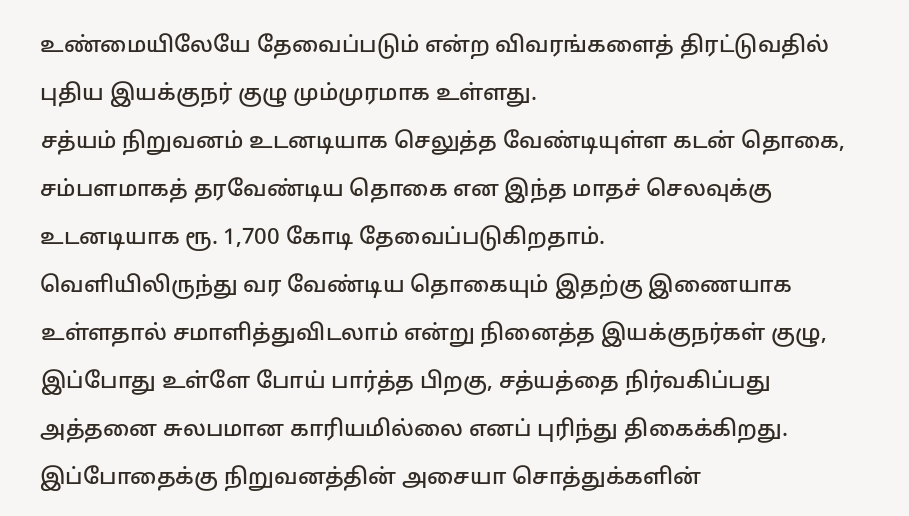உண்மையிலேயே தேவைப்படும் என்ற விவரங்களைத் திரட்டுவதில் புதிய இயக்குநர் குழு மும்முரமாக உள்ளது.
சத்யம் நிறுவனம் உடனடியாக செலுத்த வேண்டியுள்ள கடன் தொகை, சம்பளமாகத் தரவேண்டிய தொகை என இந்த மாதச் செலவுக்கு உடனடியாக ரூ. 1,700 கோடி தேவைப்படுகிறதாம்.
வெளியிலிருந்து வர வேண்டிய தொகையும் இதற்கு இணையாக உள்ளதால் சமாளித்துவிடலாம் என்று நினைத்த இயக்குநர்கள் குழு, இப்போது உள்ளே போய் பார்த்த பிறகு, சத்யத்தை நிர்வகிப்பது அத்தனை சுலபமான காரியமில்லை எனப் புரிந்து திகைக்கிறது.
இப்போதைக்கு நிறுவனத்தின் அசையா சொத்துக்களின்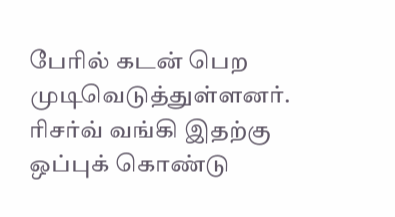பேரில் கடன் பெற முடிவெடுத்துள்ளனர். ரிசர்வ் வங்கி இதற்கு ஒப்புக் கொண்டு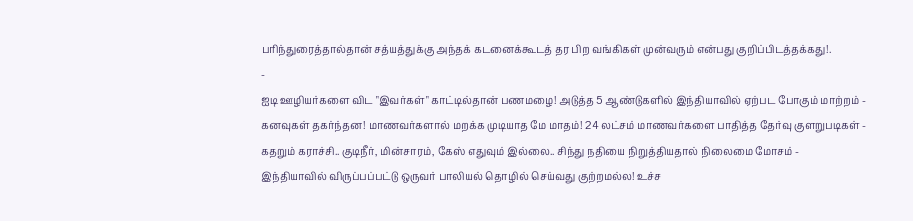பரிந்துரைத்தால்தான் சத்யத்துக்கு அந்தக் கடனைக்கூடத் தர பிற வங்கிகள் முன்வரும் என்பது குறிப்பிடத்தக்கது!.
-
ஐடி ஊழியர்களை விட "இவர்கள்" காட்டில்தான் பணமழை! அடுத்த 5 ஆண்டுகளில் இந்தியாவில் ஏற்பட போகும் மாற்றம் -
கனவுகள் தகர்ந்தன! மாணவர்களால் மறக்க முடியாத மே மாதம்! 24 லட்சம் மாணவர்களை பாதித்த தேர்வு குளறுபடிகள் -
கதறும் கராச்சி.. குடிநீர், மின்சாரம், கேஸ் எதுவும் இல்லை.. சிந்து நதியை நிறுத்தியதால் நிலைமை மோசம் -
இந்தியாவில் விருப்பப்பட்டு ஒருவர் பாலியல் தொழில் செய்வது குற்றமல்ல! உச்ச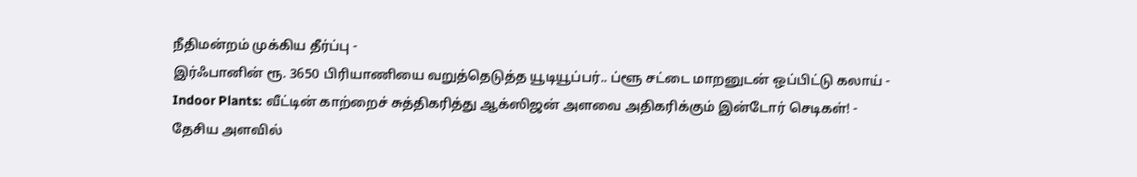நீதிமன்றம் முக்கிய தீர்ப்பு -
இர்ஃபானின் ரூ. 3650 பிரியாணியை வறுத்தெடுத்த யூடியூப்பர்.. ப்ளூ சட்டை மாறனுடன் ஒப்பிட்டு கலாய் -
Indoor Plants: வீட்டின் காற்றைச் சுத்திகரித்து ஆக்ஸிஜன் அளவை அதிகரிக்கும் இன்டோர் செடிகள்! -
தேசிய அளவில்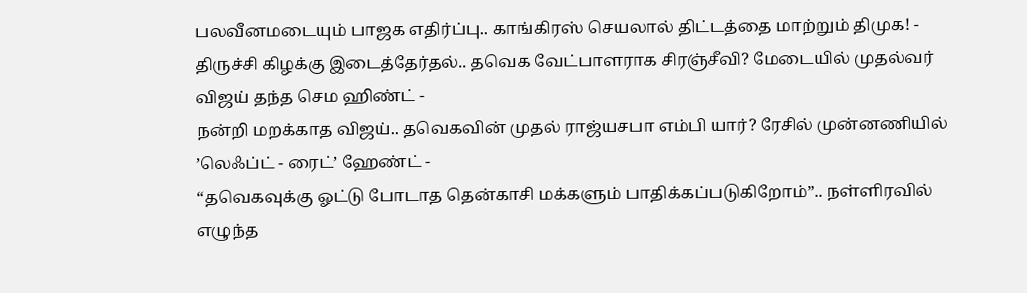பலவீனமடையும் பாஜக எதிர்ப்பு.. காங்கிரஸ் செயலால் திட்டத்தை மாற்றும் திமுக! -
திருச்சி கிழக்கு இடைத்தேர்தல்.. தவெக வேட்பாளராக சிரஞ்சீவி? மேடையில் முதல்வர் விஜய் தந்த செம ஹிண்ட் -
நன்றி மறக்காத விஜய்.. தவெகவின் முதல் ராஜ்யசபா எம்பி யார்? ரேசில் முன்னணியில் ’லெஃப்ட் - ரைட்’ ஹேண்ட் -
“தவெகவுக்கு ஓட்டு போடாத தென்காசி மக்களும் பாதிக்கப்படுகிறோம்”.. நள்ளிரவில் எழுந்த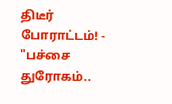திடீர் போராட்டம்! -
"பச்சை துரோகம்..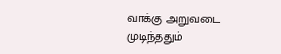வாக்கு அறுவடை முடிந்ததும்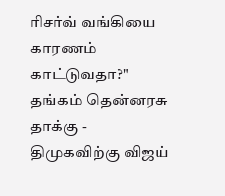ரிசர்வ் வங்கியை காரணம் காட்டுவதா?" தங்கம் தென்னரசு தாக்கு -
திமுகவிற்கு விஜய்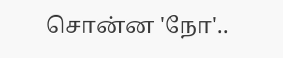சொன்ன 'நோ'..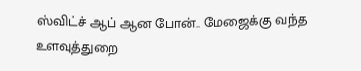ஸ்விட்ச் ஆப் ஆன போன்.. மேஜைக்கு வந்த உளவுத்துறை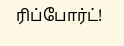ரிப்போர்ட்!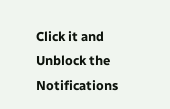Click it and Unblock the Notifications